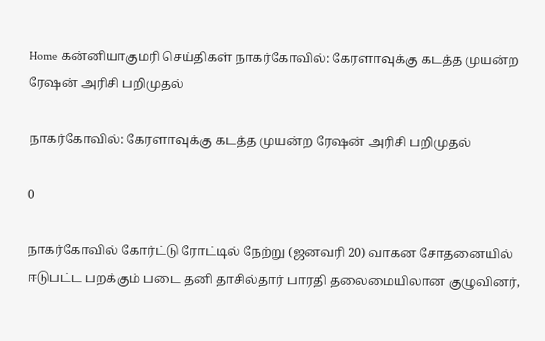Home கன்னியாகுமரி செய்திகள் நாகர்கோவில்: கேரளாவுக்கு கடத்த முயன்ற ரேஷன் அரிசி பறிமுதல்

நாகர்கோவில்: கேரளாவுக்கு கடத்த முயன்ற ரேஷன் அரிசி பறிமுதல்

0

நாகர்கோவில் கோர்ட்டு ரோட்டில் நேற்று (ஜனவரி 20) வாகன சோதனையில் ஈடுபட்ட பறக்கும் படை தனி தாசில்தார் பாரதி தலைமையிலான குழுவினர்,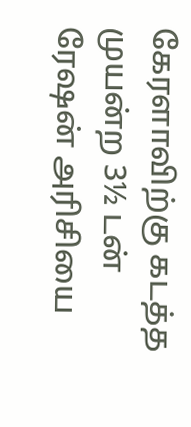கேரளாவிற்கு கடத்த முயன்ற 3½ டன் ரேஷன் அரிசியை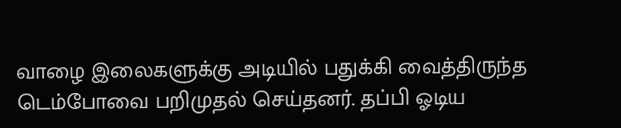வாழை இலைகளுக்கு அடியில் பதுக்கி வைத்திருந்த டெம்போவை பறிமுதல் செய்தனர். தப்பி ஓடிய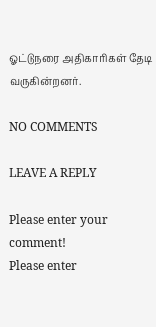ஓட்டுநரை அதிகாரிகள் தேடி வருகின்றனர்.

NO COMMENTS

LEAVE A REPLY

Please enter your comment!
Please enter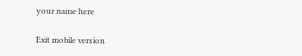your name here

Exit mobile version